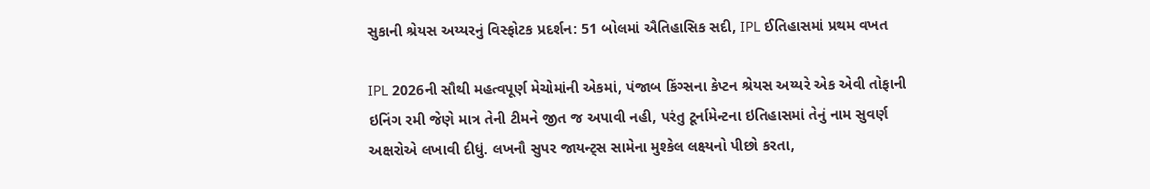સુકાની શ્રેયસ અય્યરનું વિસ્ફોટક પ્રદર્શન: 51 બોલમાં ઐતિહાસિક સદી, IPL ઈતિહાસમાં પ્રથમ વખત

IPL 2026ની સૌથી મહત્વપૂર્ણ મેચોમાંની એકમાં, પંજાબ કિંગ્સના કેપ્ટન શ્રેયસ અય્યરે એક એવી તોફાની ઇનિંગ રમી જેણે માત્ર તેની ટીમને જીત જ અપાવી નહી, પરંતુ ટૂર્નામેન્ટના ઇતિહાસમાં તેનું નામ સુવર્ણ અક્ષરોએ લખાવી દીધું. લખનૌ સુપર જાયન્ટ્સ સામેના મુશ્કેલ લક્ષ્યનો પીછો કરતા,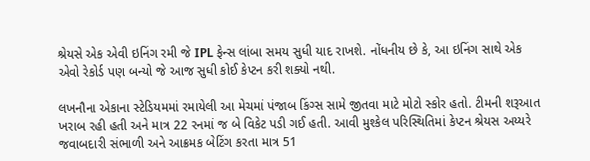શ્રેયસે એક એવી ઇનિંગ રમી જે IPL ફેન્સ લાંબા સમય સુધી યાદ રાખશે. નોંધનીય છે કે, આ ઇનિંગ સાથે એક એવો રેકોર્ડ પણ બન્યો જે આજ સુધી કોઈ કેપ્ટન કરી શક્યો નથી.

લખનૌના એકાના સ્ટેડિયમમાં રમાયેલી આ મેચમાં પંજાબ કિંગ્સ સામે જીતવા માટે મોટો સ્કોર હતો. ટીમની શરૂઆત ખરાબ રહી હતી અને માત્ર 22 રનમાં જ બે વિકેટ પડી ગઈ હતી. આવી મુશ્કેલ પરિસ્થિતિમાં કેપ્ટન શ્રેયસ અય્યરે જવાબદારી સંભાળી અને આક્રમક બેટિંગ કરતા માત્ર 51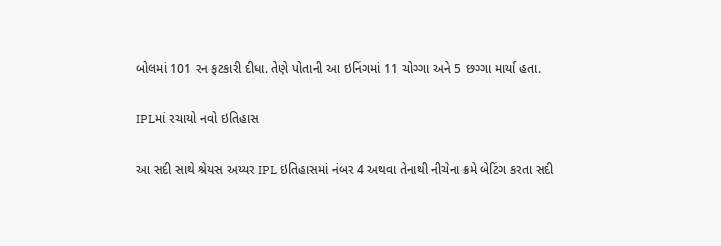બોલમાં 101 રન ફટકારી દીધા. તેણે પોતાની આ ઇનિંગમાં 11 ચોગ્ગા અને 5 છગ્ગા માર્યા હતા.

IPLમાં રચાયો નવો ઇતિહાસ

આ સદી સાથે શ્રેયસ અય્યર IPL ઇતિહાસમાં નંબર 4 અથવા તેનાથી નીચેના ક્રમે બેટિંગ કરતા સદી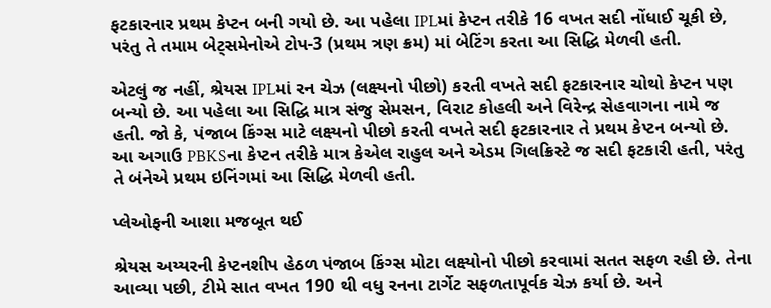ફટકારનાર પ્રથમ કેપ્ટન બની ગયો છે. આ પહેલા IPLમાં કેપ્ટન તરીકે 16 વખત સદી નોંધાઈ ચૂકી છે, પરંતુ તે તમામ બેટ્સમેનોએ ટોપ-3 (પ્રથમ ત્રણ ક્રમ) માં બેટિંગ કરતા આ સિદ્ધિ મેળવી હતી.

એટલું જ નહીં, શ્રેયસ IPLમાં રન ચેઝ (લક્ષ્યનો પીછો) કરતી વખતે સદી ફટકારનાર ચોથો કેપ્ટન પણ બન્યો છે. આ પહેલા આ સિદ્ધિ માત્ર સંજુ સેમસન, વિરાટ કોહલી અને વિરેન્દ્ર સેહવાગના નામે જ હતી. જો કે, પંજાબ કિંગ્સ માટે લક્ષ્યનો પીછો કરતી વખતે સદી ફટકારનાર તે પ્રથમ કેપ્ટન બન્યો છે. આ અગાઉ PBKSના કેપ્ટન તરીકે માત્ર કેએલ રાહુલ અને એડમ ગિલક્રિસ્ટે જ સદી ફટકારી હતી, પરંતુ તે બંનેએ પ્રથમ ઇનિંગમાં આ સિદ્ધિ મેળવી હતી.

પ્લેઓફની આશા મજબૂત થઈ

શ્રેયસ અય્યરની કેપ્ટનશીપ હેઠળ પંજાબ કિંગ્સ મોટા લક્ષ્યોનો પીછો કરવામાં સતત સફળ રહી છે. તેના આવ્યા પછી, ટીમે સાત વખત 190 થી વધુ રનના ટાર્ગેટ સફળતાપૂર્વક ચેઝ કર્યા છે. અને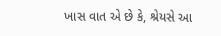ખાસ વાત એ છે કે, શ્રેયસે આ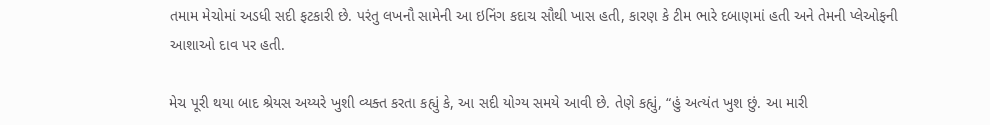તમામ મેચોમાં અડધી સદી ફટકારી છે. પરંતુ લખનૌ સામેની આ ઇનિંગ કદાચ સૌથી ખાસ હતી, કારણ કે ટીમ ભારે દબાણમાં હતી અને તેમની પ્લેઓફની આશાઓ દાવ પર હતી.

મેચ પૂરી થયા બાદ શ્રેયસ અય્યરે ખુશી વ્યક્ત કરતા કહ્યું કે, આ સદી યોગ્ય સમયે આવી છે. તેણે કહ્યું, “હું અત્યંત ખુશ છું. આ મારી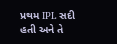પ્રથમ IPL સદી હતી અને તે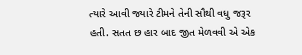ત્યારે આવી જ્યારે ટીમને તેની સૌથી વધુ જરૂર હતી. સતત છ હાર બાદ જીત મેળવવી એ એક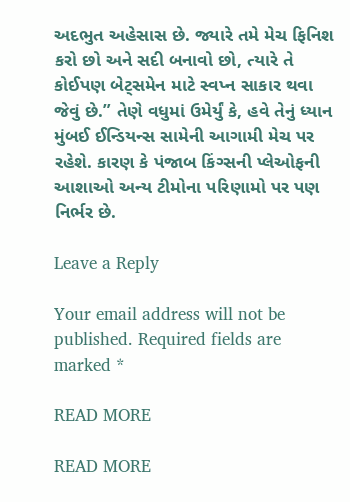અદભુત અહેસાસ છે. જ્યારે તમે મેચ ફિનિશ કરો છો અને સદી બનાવો છો, ત્યારે તે કોઈપણ બેટ્સમેન માટે સ્વપ્ન સાકાર થવા જેવું છે.” તેણે વધુમાં ઉમેર્યું કે, હવે તેનું ધ્યાન મુંબઈ ઈન્ડિયન્સ સામેની આગામી મેચ પર રહેશે. કારણ કે પંજાબ કિંગ્સની પ્લેઓફની આશાઓ અન્ય ટીમોના પરિણામો પર પણ નિર્ભર છે.

Leave a Reply

Your email address will not be published. Required fields are marked *

READ MORE

READ MORE